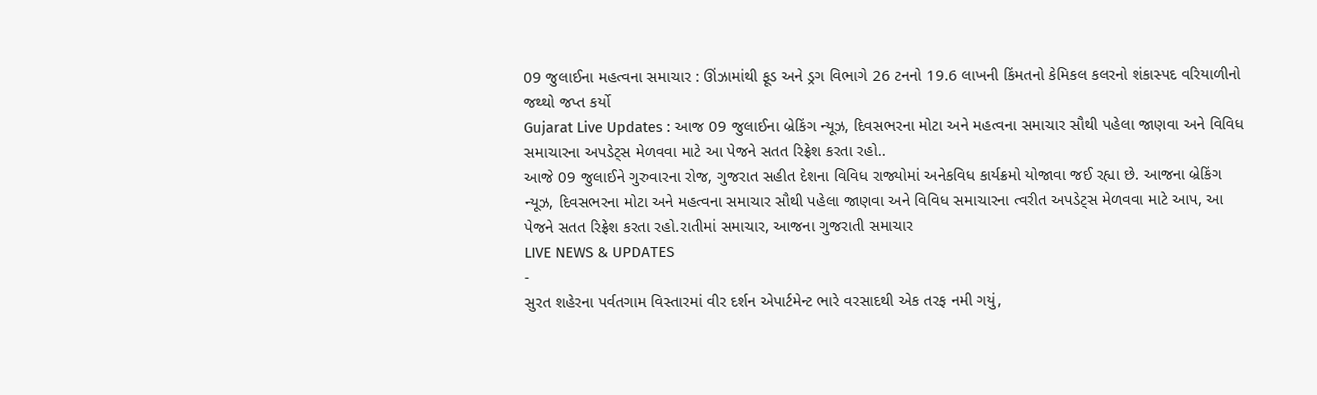09 જુલાઈના મહત્વના સમાચાર : ઊંઝામાંથી ફૂડ અને ડ્રગ વિભાગે 26 ટનનો 19.6 લાખની કિંમતનો કેમિકલ કલરનો શંકાસ્પદ વરિયાળીનો જથ્થો જપ્ત કર્યો
Gujarat Live Updates : આજ 09 જુલાઈના બ્રેકિંગ ન્યૂઝ, દિવસભરના મોટા અને મહત્વના સમાચાર સૌથી પહેલા જાણવા અને વિવિધ સમાચારના અપડેટ્સ મેળવવા માટે આ પેજને સતત રિફ્રેશ કરતા રહો..
આજે 09 જુલાઈને ગુરુવારના રોજ, ગુજરાત સહીત દેશના વિવિધ રાજ્યોમાં અનેકવિધ કાર્યક્રમો યોજાવા જઈ રહ્યા છે. આજના બ્રેકિંગ ન્યૂઝ, દિવસભરના મોટા અને મહત્વના સમાચાર સૌથી પહેલા જાણવા અને વિવિધ સમાચારના ત્વરીત અપડેટ્સ મેળવવા માટે આપ, આ પેજને સતત રિફ્રેશ કરતા રહો.રાતીમાં સમાચાર, આજના ગુજરાતી સમાચાર
LIVE NEWS & UPDATES
-
સુરત શહેરના પર્વતગામ વિસ્તારમાં વીર દર્શન એપાર્ટમેન્ટ ભારે વરસાદથી એક તરફ નમી ગયું,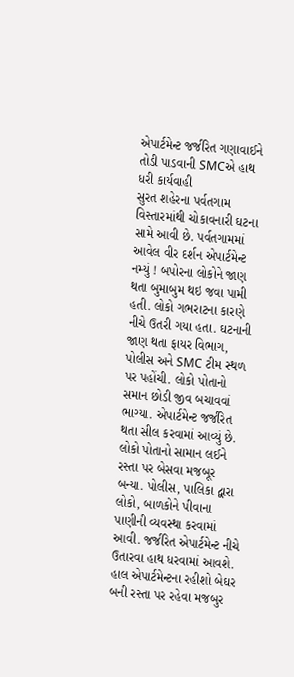એપાર્ટમેન્ટ જર્જરિત ગણાવાઈને તોડી પાડવાની SMCએ હાથ ધરી કાર્યવાહી
સુરત શહેરના પર્વતગામ વિસ્તારમાંથી ચોકાવનારી ઘટના સામે આવી છે. પર્વતગામમાં આવેલ વીર દર્શન એપાર્ટમેન્ટ નમ્યું ! બપોરના લોકોને જાણ થતા બુમાબુમ થઇ જવા પામી હતી. લોકો ગભરાટના કારણે નીચે ઉતરી ગયા હતા. ઘટનાની જાણ થતા ફાયર વિભાગ, પોલીસ અને SMC ટીમ સ્થળ પર પહોંચી. લોકો પોતાનો સમાન છોડી જીવ બચાવવાં ભાગ્યા. એપાર્ટમેન્ટ જર્જરિત થતા સીલ કરવામાં આવ્યું છે. લોકો પોતાનો સામાન લઈને રસ્તા પર બેસવા મજબૂર બન્યા. પોલીસ, પાલિકા દ્વારા લોકો, બાળકોને પીવાના પાણીની વ્યવસ્થા કરવામાં આવી. જર્જરિત એપાર્ટમેન્ટ નીચે ઉતારવા હાથ ધરવામાં આવશે. હાલ એપાર્ટમેન્ટના રહીશો બેઘર બની રસ્તા પર રહેવા મજબુર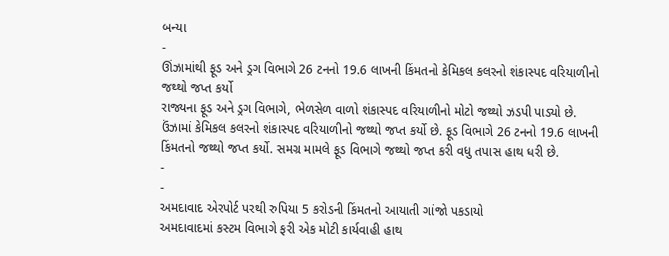બન્યા
-
ઊંઝામાંથી ફૂડ અને ડ્રગ વિભાગે 26 ટનનો 19.6 લાખની કિંમતનો કેમિકલ કલરનો શંકાસ્પદ વરિયાળીનો જથ્થો જપ્ત કર્યો
રાજ્યના ફૂડ અને ડ્રગ વિભાગે, ભેળસેળ વાળો શંકાસ્પદ વરિયાળીનો મોટો જથ્થો ઝડપી પાડ્યો છે. ઉંઝામાં કેમિકલ કલરનો શંકાસ્પદ વરિયાળીનો જથ્થો જપ્ત કર્યો છે. ફૂડ વિભાગે 26 ટનનો 19.6 લાખની કિંમતનો જથ્થો જપ્ત કર્યો. સમગ્ર મામલે ફૂડ વિભાગે જથ્થો જપ્ત કરી વધુ તપાસ હાથ ધરી છે.
-
-
અમદાવાદ એરપોર્ટ પરથી રુપિયા 5 કરોડની કિંમતનો આયાતી ગાંજો પકડાયો
અમદાવાદમાં કસ્ટમ વિભાગે ફરી એક મોટી કાર્યવાહી હાથ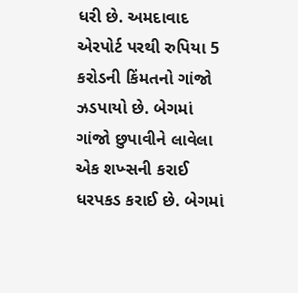ધરી છે. અમદાવાદ એરપોર્ટ પરથી રુપિયા 5 કરોડની કિંમતનો ગાંજો ઝડપાયો છે. બેગમાં ગાંજો છુપાવીને લાવેલા એક શખ્સની કરાઈ ધરપકડ કરાઈ છે. બેગમાં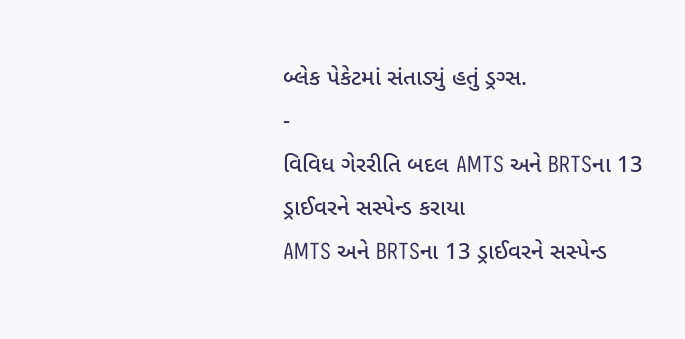બ્લેક પેકેટમાં સંતાડ્યું હતું ડ્રગ્સ.
-
વિવિધ ગેરરીતિ બદલ AMTS અને BRTSના 13 ડ્રાઈવરને સસ્પેન્ડ કરાયા
AMTS અને BRTSના 13 ડ્રાઈવરને સસ્પેન્ડ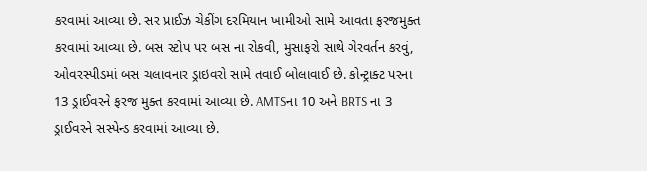કરવામાં આવ્યા છે. સર પ્રાઈઝ ચેકીંગ દરમિયાન ખામીઓ સામે આવતા ફરજમુક્ત કરવામાં આવ્યા છે. બસ સ્ટોપ પર બસ ના રોકવી, મુસાફરો સાથે ગેરવર્તન કરવું, ઓવરસ્પીડમાં બસ ચલાવનાર ડ્રાઇવરો સામે તવાઈ બોલાવાઈ છે. કોન્ટ્રાક્ટ પરના 13 ડ્રાઈવરને ફરજ મુક્ત કરવામાં આવ્યા છે. AMTSના 10 અને BRTS ના 3 ડ્રાઈવરને સસ્પેન્ડ કરવામાં આવ્યા છે.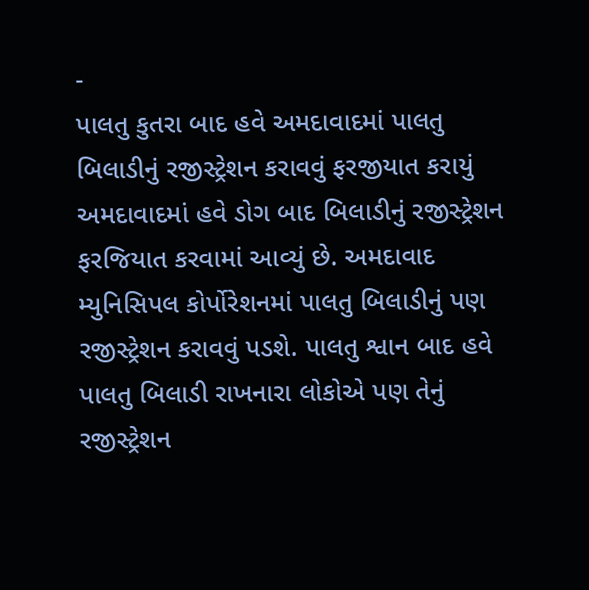-
પાલતુ કુતરા બાદ હવે અમદાવાદમાં પાલતુ બિલાડીનું રજીસ્ટ્રેશન કરાવવું ફરજીયાત કરાયું
અમદાવાદમાં હવે ડોગ બાદ બિલાડીનું રજીસ્ટ્રેશન ફરજિયાત કરવામાં આવ્યું છે. અમદાવાદ મ્યુનિસિપલ કોર્પોરેશનમાં પાલતુ બિલાડીનું પણ રજીસ્ટ્રેશન કરાવવું પડશે. પાલતુ શ્વાન બાદ હવે પાલતુ બિલાડી રાખનારા લોકોએ પણ તેનું રજીસ્ટ્રેશન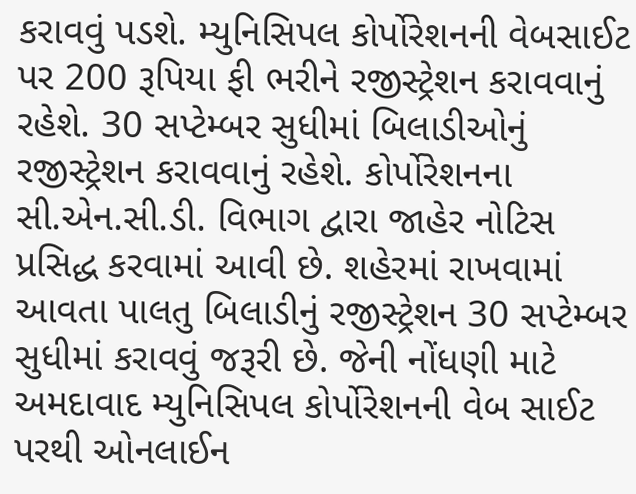કરાવવું પડશે. મ્યુનિસિપલ કોર્પોરેશનની વેબસાઈટ પર 200 રૂપિયા ફી ભરીને રજીસ્ટ્રેશન કરાવવાનું રહેશે. 30 સપ્ટેમ્બર સુધીમાં બિલાડીઓનું રજીસ્ટ્રેશન કરાવવાનું રહેશે. કોર્પોરેશનના સી.એન.સી.ડી. વિભાગ દ્વારા જાહેર નોટિસ પ્રસિદ્ધ કરવામાં આવી છે. શહેરમાં રાખવામાં આવતા પાલતુ બિલાડીનું રજીસ્ટ્રેશન 30 સપ્ટેમ્બર સુધીમાં કરાવવું જરૂરી છે. જેની નોંધણી માટે અમદાવાદ મ્યુનિસિપલ કોર્પોરેશનની વેબ સાઈટ પરથી ઓનલાઈન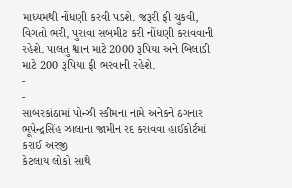માધ્યમથી નોંધણી કરવી પડશે. જરૂરી ફી ચુકવી, વિગતો ભરી, પુરાવા સબમીટ કરી નોંધણી કરાવવાની રહેશે. પાલતુ શ્વાન માટે 2000 રૂપિયા અને બિલાડી માટે 200 રૂપિયા ફી ભરવાની રહેશે.
-
-
સાબરકાંઠામાં પોન્ઝી સ્કીમના નામે અનેકને ઠગનાર ભૂપેન્દ્રસિંહ ઝાલાના જામીન રદ કરાવવા હાઈકોર્ટમાં કરાઈ અરજી
કેટલાય લોકો સાથે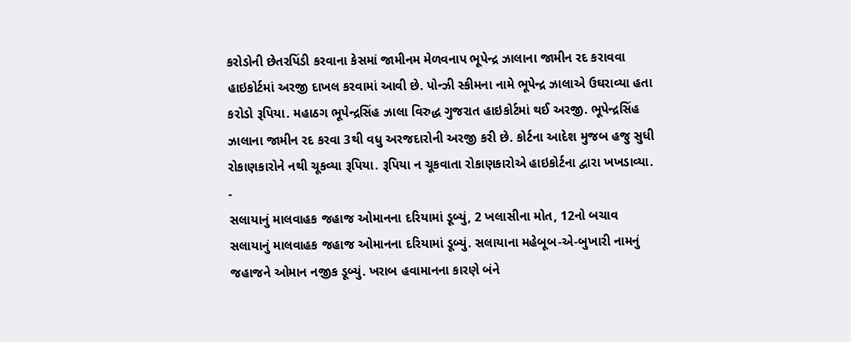કરોડોની છેતરપિંડી કરવાના કેસમાં જામીનમ મેળવનાપ ભૂપેન્દ્ર ઝાલાના જામીન રદ કરાવવા હાઇકોર્ટમાં અરજી દાખલ કરવામાં આવી છે. પોન્ઝી સ્કીમના નામે ભૂપેન્દ્ર ઝાલાએ ઉઘરાવ્યા હતા કરોડો રૂપિયા. મહાઠગ ભૂપેન્દ્રસિંહ ઝાલા વિરુદ્ધ ગુજરાત હાઇકોર્ટમાં થઈ અરજી. ભૂપેન્દ્રસિંહ ઝાલાના જામીન રદ કરવા 3થી વધુ અરજદારોની અરજી કરી છે. કોર્ટના આદેશ મુજબ હજુ સુધી રોકાણકારોને નથી ચૂકવ્યા રૂપિયા. રૂપિયા ન ચૂકવાતા રોકાણકારોએ હાઇકોર્ટના દ્વારા ખખડાવ્યા.
-
સલાયાનું માલવાહક જહાજ ઓમાનના દરિયામાં ડૂબ્યું, 2 ખલાસીના મોત, 12નો બચાવ
સલાયાનું માલવાહક જહાજ ઓમાનના દરિયામાં ડૂબ્યું. સલાયાના મહેબૂબ-એ-બુખારી નામનું જહાજને ઓમાન નજીક ડૂબ્યું. ખરાબ હવામાનના કારણે બંને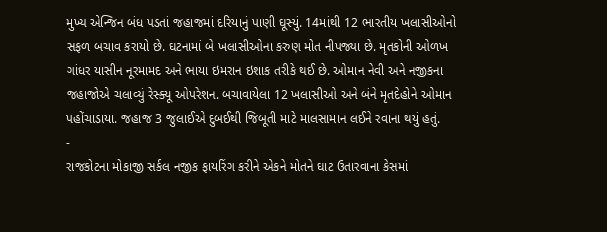મુખ્ય એન્જિન બંધ પડતાં જહાજમાં દરિયાનું પાણી ઘૂસ્યું. 14માંથી 12 ભારતીય ખલાસીઓનો સફળ બચાવ કરાયો છે. ઘટનામાં બે ખલાસીઓના કરુણ મોત નીપજ્યા છે. મૃતકોની ઓળખ ગાંધર યાસીન નૂરમામદ અને ભાયા ઇમરાન ઇશાક તરીકે થઈ છે. ઓમાન નેવી અને નજીકના જહાજોએ ચલાવ્યું રેસ્ક્યૂ ઓપરેશન. બચાવાયેલા 12 ખલાસીઓ અને બંને મૃતદેહોને ઓમાન પહોંચાડાયા. જહાજ 3 જુલાઈએ દુબઈથી જિબૂતી માટે માલસામાન લઈને રવાના થયું હતું.
-
રાજકોટના મોકાજી સર્કલ નજીક ફાયરિંગ કરીને એકને મોતને ઘાટ ઉતારવાના કેસમાં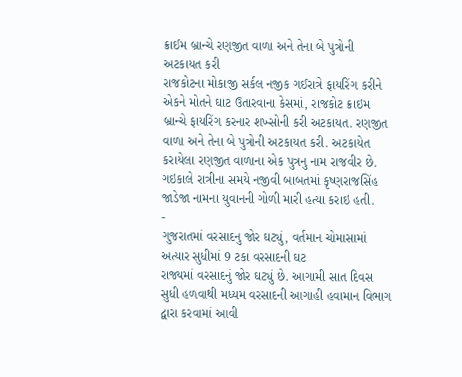ક્રાઈમ બ્રાન્ચે રણજીત વાળા અને તેના બે પુત્રોની અટકાયત કરી
રાજકોટના મોકાજી સર્કલ નજીક ગઈરાત્રે ફાયરિંગ કરીને એકને મોતને ઘાટ ઉતારવાના કેસમાં, રાજકોટ ક્રાઇમ બ્રાન્ચે ફાયરિંગ કરનાર શખ્સોની કરી અટકાયત. રણજીત વાળા અને તેના બે પુત્રોની અટકાયત કરી. અટકાયેત કરાયેલા રણજીત વાળાના એક પુત્રનુ નામ રાજવીર છે. ગઇકાલે રાત્રીના સમયે નજીવી બાબતમાં કૃષ્ણરાજસિંહ જાડેજા નામના યુવાનની ગોળી મારી હત્યા કરાઇ હતી.
-
ગુજરાતમાં વરસાદનુ જોર ઘટ્યું, વર્તમાન ચોમાસામાં અત્યાર સુધીમાં 9 ટકા વરસાદની ઘટ
રાજ્યમાં વરસાદનું જોર ઘટ્યું છે. આગામી સાત દિવસ સુધી હળવાથી મધ્યમ વરસાદની આગાહી હવામાન વિભાગ દ્વારા કરવામાં આવી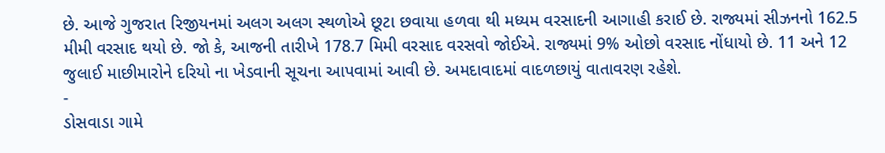છે. આજે ગુજરાત રિજીયનમાં અલગ અલગ સ્થળોએ છૂટા છવાયા હળવા થી મધ્યમ વરસાદની આગાહી કરાઈ છે. રાજ્યમાં સીઝનનો 162.5 મીમી વરસાદ થયો છે. જો કે, આજની તારીખે 178.7 મિમી વરસાદ વરસવો જોઈએ. રાજ્યમાં 9% ઓછો વરસાદ નોંધાયો છે. 11 અને 12 જુલાઈ માછીમારોને દરિયો ના ખેડવાની સૂચના આપવામાં આવી છે. અમદાવાદમાં વાદળછાયું વાતાવરણ રહેશે.
-
ડોસવાડા ગામે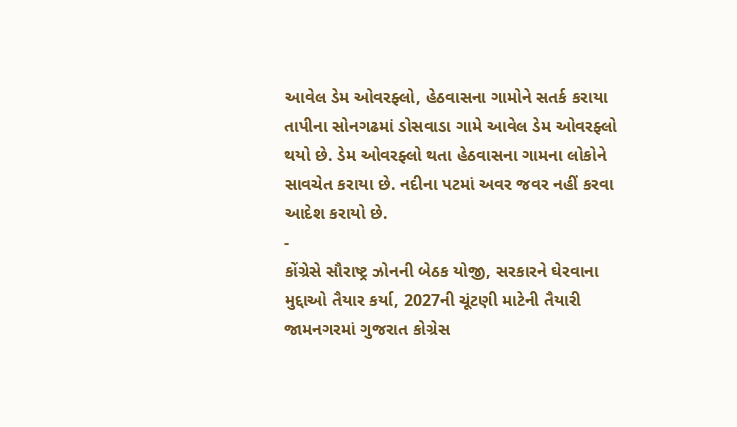આવેલ ડેમ ઓવરફ્લો, હેઠવાસના ગામોને સતર્ક કરાયા
તાપીના સોનગઢમાં ડોસવાડા ગામે આવેલ ડેમ ઓવરફ્લો થયો છે. ડેમ ઓવરફ્લો થતા હેઠવાસના ગામના લોકોને સાવચેત કરાયા છે. નદીના પટમાં અવર જવર નહીં કરવા આદેશ કરાયો છે.
-
કોંગ્રેસે સૌરાષ્ટ્ર ઝોનની બેઠક યોજી, સરકારને ઘેરવાના મુદ્દાઓ તૈયાર કર્યા, 2027ની ચૂંટણી માટેની તૈયારી
જામનગરમાં ગુજરાત કોગ્રેસ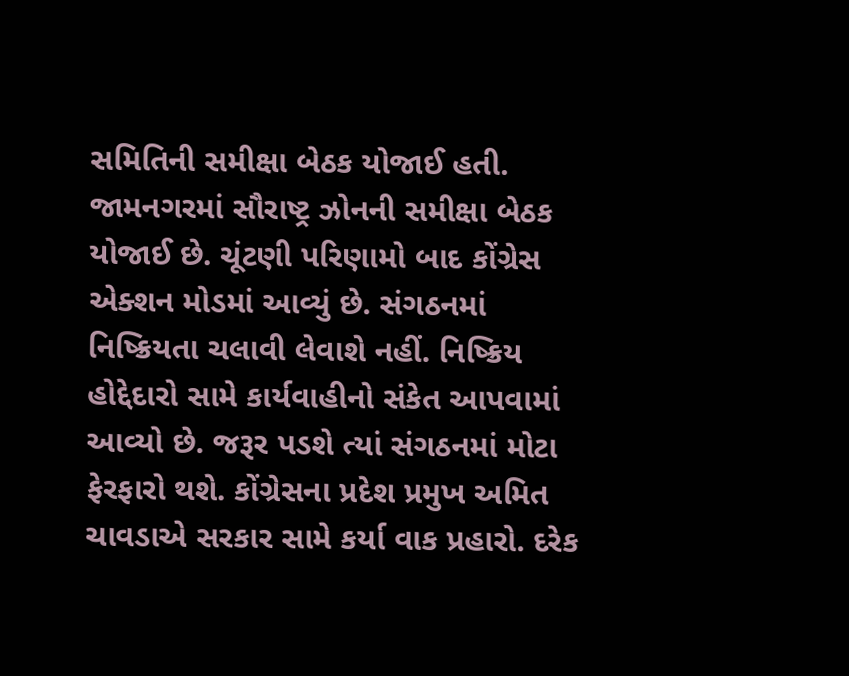સમિતિની સમીક્ષા બેઠક યોજાઈ હતી. જામનગરમાં સૌરાષ્ટ્ર ઝોનની સમીક્ષા બેઠક યોજાઈ છે. ચૂંટણી પરિણામો બાદ કોંગ્રેસ એક્શન મોડમાં આવ્યું છે. સંગઠનમાં નિષ્ક્રિયતા ચલાવી લેવાશે નહીં. નિષ્ક્રિય હોદ્દેદારો સામે કાર્યવાહીનો સંકેત આપવામાં આવ્યો છે. જરૂર પડશે ત્યાં સંગઠનમાં મોટા ફેરફારો થશે. કોંગ્રેસના પ્રદેશ પ્રમુખ અમિત ચાવડાએ સરકાર સામે કર્યા વાક પ્રહારો. દરેક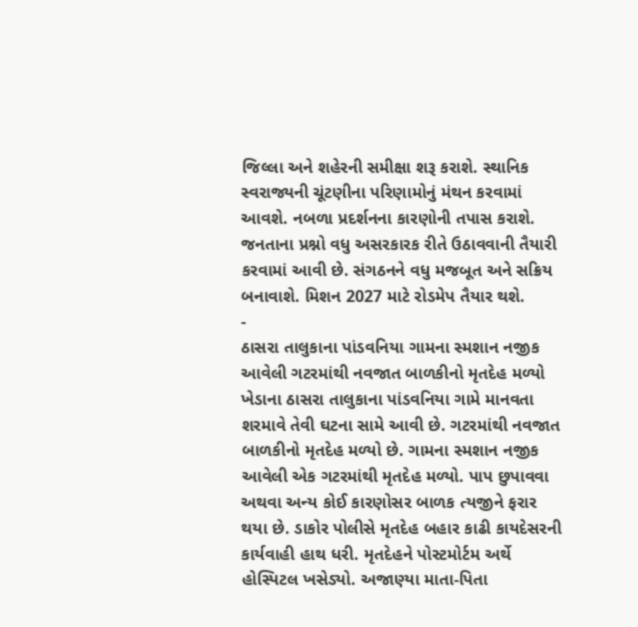જિલ્લા અને શહેરની સમીક્ષા શરૂ કરાશે. સ્થાનિક સ્વરાજ્યની ચૂંટણીના પરિણામોનું મંથન કરવામાં આવશે. નબળા પ્રદર્શનના કારણોની તપાસ કરાશે. જનતાના પ્રશ્નો વધુ અસરકારક રીતે ઉઠાવવાની તૈયારી કરવામાં આવી છે. સંગઠનને વધુ મજબૂત અને સક્રિય બનાવાશે. મિશન 2027 માટે રોડમેપ તૈયાર થશે.
-
ઠાસરા તાલુકાના પાંડવનિયા ગામના સ્મશાન નજીક આવેલી ગટરમાંથી નવજાત બાળકીનો મૃતદેહ મળ્યો
ખેડાના ઠાસરા તાલુકાના પાંડવનિયા ગામે માનવતા શરમાવે તેવી ઘટના સામે આવી છે. ગટરમાંથી નવજાત બાળકીનો મૃતદેહ મળ્યો છે. ગામના સ્મશાન નજીક આવેલી એક ગટરમાંથી મૃતદેહ મળ્યો. પાપ છુપાવવા અથવા અન્ય કોઈ કારણોસર બાળક ત્યજીને ફરાર થયા છે. ડાકોર પોલીસે મૃતદેહ બહાર કાઢી કાયદેસરની કાર્યવાહી હાથ ધરી. મૃતદેહને પોસ્ટમોર્ટમ અર્થે હોસ્પિટલ ખસેડ્યો. અજાણ્યા માતા-પિતા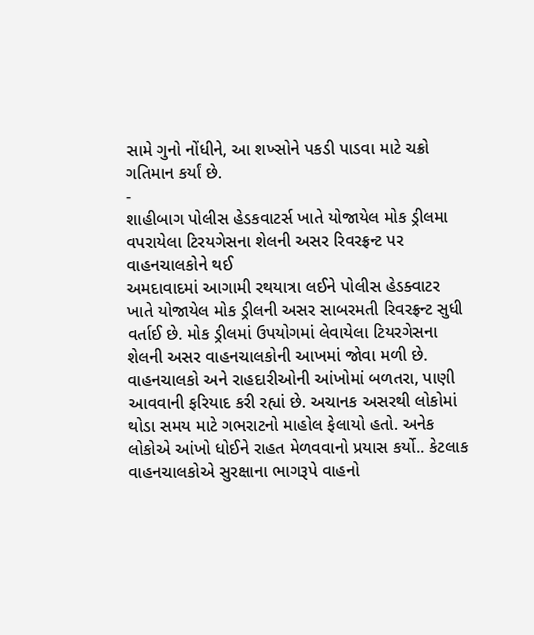સામે ગુનો નોંધીને, આ શખ્સોને પકડી પાડવા માટે ચક્રો ગતિમાન કર્યાં છે.
-
શાહીબાગ પોલીસ હેડકવાટર્સ ખાતે યોજાયેલ મોક ડ્રીલમા વપરાયેલા ટિરયગેસના શેલની અસર રિવરફ્રન્ટ પર વાહનચાલકોને થઈ
અમદાવાદમાં આગામી રથયાત્રા લઈને પોલીસ હેડક્વાટર ખાતે યોજાયેલ મોક ડ્રીલની અસર સાબરમતી રિવરફ્રન્ટ સુધી વર્તાઈ છે. મોક ડ્રીલમાં ઉપયોગમાં લેવાયેલા ટિયરગેસના શેલની અસર વાહનચાલકોની આખમાં જોવા મળી છે. વાહનચાલકો અને રાહદારીઓની આંખોમાં બળતરા, પાણી આવવાની ફરિયાદ કરી રહ્યાં છે. અચાનક અસરથી લોકોમાં થોડા સમય માટે ગભરાટનો માહોલ ફેલાયો હતો. અનેક લોકોએ આંખો ધોઈને રાહત મેળવવાનો પ્રયાસ કર્યો.. કેટલાક વાહનચાલકોએ સુરક્ષાના ભાગરૂપે વાહનો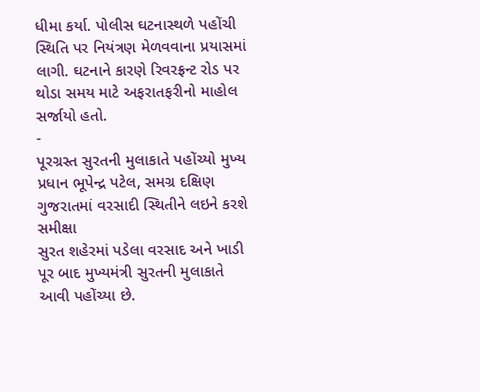ધીમા કર્યા. પોલીસ ઘટનાસ્થળે પહોંચી સ્થિતિ પર નિયંત્રણ મેળવવાના પ્રયાસમાં લાગી. ઘટનાને કારણે રિવરફ્રન્ટ રોડ પર થોડા સમય માટે અફરાતફરીનો માહોલ સર્જાયો હતો.
-
પૂરગ્રસ્ત સુરતની મુલાકાતે પહોંચ્યો મુખ્ય પ્રધાન ભૂપેન્દ્ર પટેલ, સમગ્ર દક્ષિણ ગુજરાતમાં વરસાદી સ્થિતીને લઇને કરશે સમીક્ષા
સુરત શહેરમાં પડેલા વરસાદ અને ખાડી પૂર બાદ મુખ્યમંત્રી સુરતની મુલાકાતે આવી પહોંચ્યા છે.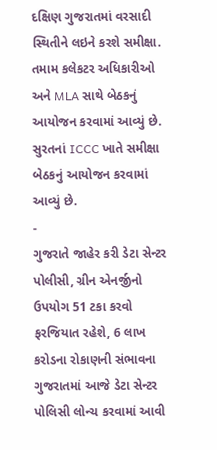દક્ષિણ ગુજરાતમાં વરસાદી સ્થિતીને લઇને કરશે સમીક્ષા. તમામ કલેકટર અધિકારીઓ અને MLA સાથે બેઠકનું આયોજન કરવામાં આવ્યું છે. સુરતનાં ICCC ખાતે સમીક્ષા બેઠકનું આયોજન કરવામાં આવ્યું છે.
-
ગુજરાતે જાહેર કરી ડેટા સેન્ટર પોલીસી, ગ્રીન એનર્જીનો ઉપયોગ 51 ટકા કરવો ફરજિયાત રહેશે, 6 લાખ કરોડના રોકાણની સંભાવના
ગુજરાતમાં આજે ડેટા સેન્ટર પોલિસી લોન્ચ કરવામાં આવી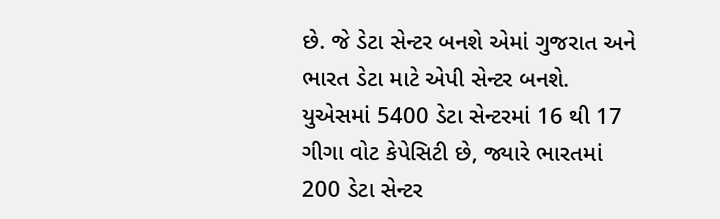છે. જે ડેટા સેન્ટર બનશે એમાં ગુજરાત અને ભારત ડેટા માટે એપી સેન્ટર બનશે. યુએસમાં 5400 ડેટા સેન્ટરમાં 16 થી 17 ગીગા વોટ કેપેસિટી છે, જ્યારે ભારતમાં 200 ડેટા સેન્ટર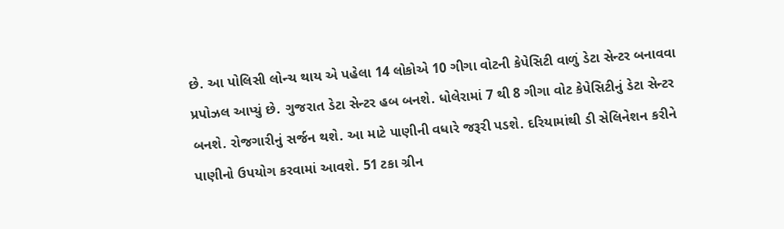છે. આ પોલિસી લોન્ચ થાય એ પહેલા 14 લોકોએ 10 ગીગા વોટની કેપેસિટી વાળું ડેટા સેન્ટર બનાવવા પ્રપોઝલ આપ્યું છે. ગુજરાત ડેટા સેન્ટર હબ બનશે. ધોલેરામાં 7 થી 8 ગીગા વોટ કેપેસિટીનું ડેટા સેન્ટર બનશે. રોજગારીનું સર્જન થશે. આ માટે પાણીની વધારે જરૂરી પડશે. દરિયામાંથી ડી સેલિનેશન કરીને પાણીનો ઉપયોગ કરવામાં આવશે. 51 ટકા ગ્રીન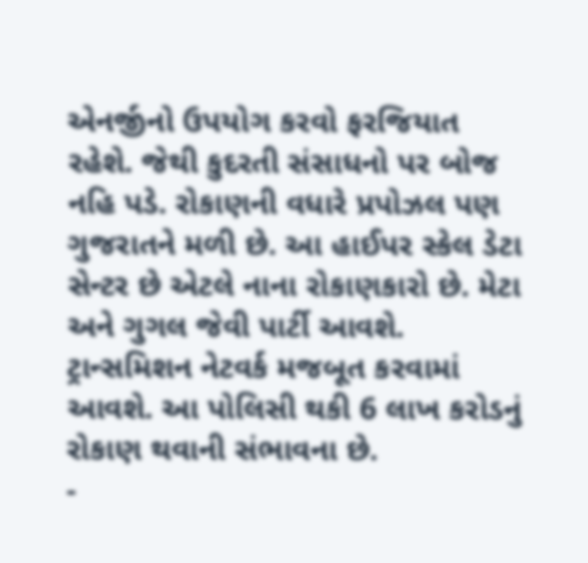એનર્જીનો ઉપયોગ કરવો ફરજિયાત રહેશે. જેથી કુદરતી સંસાધનો પર બોજ નહિ પડે. રોકાણની વધારે પ્રપોઝલ પણ ગુજરાતને મળી છે. આ હાઈપર સ્કેલ ડેટા સેન્ટર છે એટલે નાના રોકાણકારો છે. મેટા અને ગુગલ જેવી પાર્ટી આવશે. ટ્રાન્સમિશન નેટવર્ક મજબૂત કરવામાં આવશે. આ પોલિસી થકી 6 લાખ કરોડનું રોકાણ થવાની સંભાવના છે.
-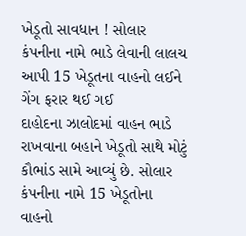ખેડૂતો સાવધાન ! સોલાર કંપનીના નામે ભાડે લેવાની લાલચ આપી 15 ખેડૂતના વાહનો લઈને ગેંગ ફરાર થઈ ગઈ
દાહોદના ઝાલોદમાં વાહન ભાડે રાખવાના બહાને ખેડૂતો સાથે મોટું કૌભાંડ સામે આવ્યું છે. સોલાર કંપનીના નામે 15 ખેડૂતોના વાહનો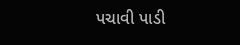પચાવી પાડી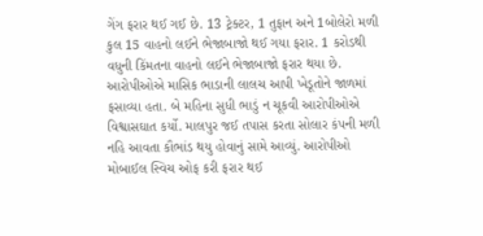ગેંગ ફરાર થઈ ગઈ છે. 13 ટ્રેક્ટર, 1 તુફાન અને 1બોલેરો મળી કુલ 15 વાહનો લઈને ભેજાબાજો થઈ ગયા ફરાર. 1 કરોડથી વધુની કિંમતના વાહનો લઈને ભેજાબાજો ફરાર થયા છે. આરોપીઓએ માસિક ભાડાની લાલચ આપી ખેડૂતોને જાળમાં ફસાવ્યા હતા. બે મહિના સુધી ભાડું ન ચૂકવી આરોપીઓએ વિશ્વાસઘાત કર્યો. માલપુર જઈ તપાસ કરતા સોલાર કંપની મળી નહિ આવતા કૌભાંડ થયુ હોવાનું સામે આવ્યું. આરોપીઓ મોબાઈલ સ્વિચ ઓફ કરી ફરાર થઈ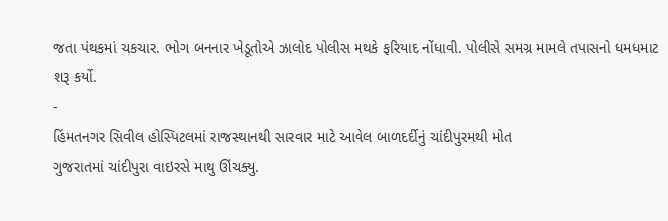જતા પંથકમાં ચકચાર. ભોગ બનનાર ખેડૂતોએ ઝાલોદ પોલીસ મથકે ફરિયાદ નોંધાવી. પોલીસે સમગ્ર મામલે તપાસનો ધમધમાટ શરૂ કર્યો.
-
હિંમતનગર સિવીલ હોસ્પિટલમાં રાજસ્થાનથી સારવાર માટે આવેલ બાળદર્દીનું ચાંદીપુરમથી મોત
ગુજરાતમાં ચાંદીપુરા વાઇરસે માથુ ઊંચક્યુ.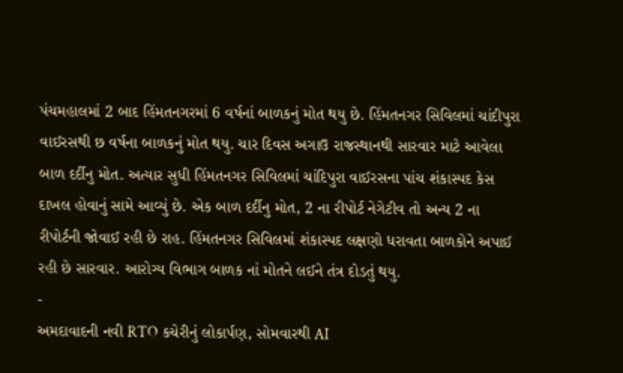પંચમહાલમાં 2 બાદ હિંમતનગરમાં 6 વર્ષનાં બાળકનું મોત થયુ છે. હિંમતનગર સિવિલમાં ચાંદીપુરા વાઈરસથી છ વર્ષના બાળકનું મોત થયુ. ચાર દિવસ અગાઉ રાજસ્થાનથી સારવાર માટે આવેલા બાળ દર્દીનુ મોત. અત્યાર સુધી હિંમતનગર સિવિલમાં ચાંદિપુરા વાઈરસના પાંચ શંકાસ્પદ કેસ દાખલ હોવાનું સામે આવ્યું છે. એક બાળ દર્દીનુ મોત, 2 ના રીપોર્ટ નેગેટીવ તો અન્ય 2 ના રીપોર્ટની જોવાઈ રહી છે રાહ. હિંમતનગર સિવિલમાં શંકાસ્પદ લક્ષણો ધરાવતા બાળકોને અપાઈ રહી છે સારવાર. આરોગ્ય વિભાગ બાળક નાં મોતને લઈને તંત્ર દોડતું થયુ.
-
અમદાવાદની નવી RTO કચેરીનું લોકાર્પણ, સોમવારથી AI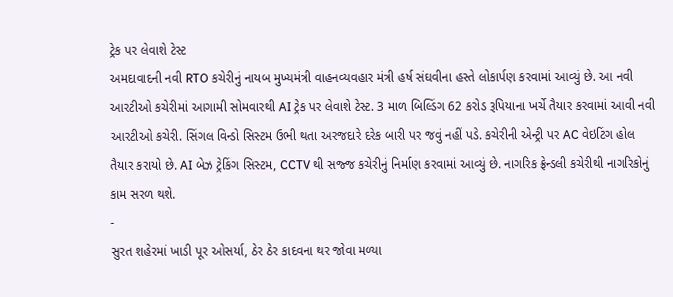ટ્રેક પર લેવાશે ટેસ્ટ
અમદાવાદની નવી RTO કચેરીનું નાયબ મુખ્યમંત્રી વાહનવ્યવહાર મંત્રી હર્ષ સંઘવીના હસ્તે લોકાર્પણ કરવામાં આવ્યું છે. આ નવી આરટીઓ કચેરીમાં આગામી સોમવારથી AI ટ્રેક પર લેવાશે ટેસ્ટ. 3 માળ બિલ્ડિંગ 62 કરોડ રૂપિયાના ખર્ચે તૈયાર કરવામાં આવી નવી આરટીઓ કચેરી. સિંગલ વિન્ડો સિસ્ટમ ઉભી થતા અરજદારે દરેક બારી પર જવું નહીં પડે. કચેરીની એન્ટ્રી પર AC વેઇટિંગ હોલ તૈયાર કરાયો છે. AI બેઝ ટ્રેકિંગ સિસ્ટમ, CCTV થી સજ્જ કચેરીનું નિર્માણ કરવામાં આવ્યું છે. નાગરિક ફ્રેન્ડલી કચેરીથી નાગરિકોનું કામ સરળ થશે.
-
સુરત શહેરમાં ખાડી પૂર ઓસર્યા, ઠેર ઠેર કાદવના થર જોવા મળ્યા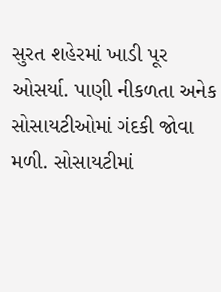સુરત શહેરમાં ખાડી પૂર ઓસર્યા. પાણી નીકળતા અનેક સોસાયટીઓમાં ગંદકી જોવા મળી. સોસાયટીમાં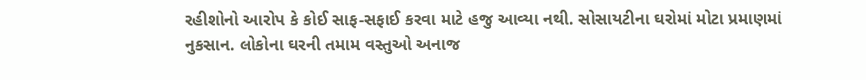રહીશોનો આરોપ કે કોઈ સાફ-સફાઈ કરવા માટે હજુ આવ્યા નથી. સોસાયટીના ઘરોમાં મોટા પ્રમાણમાં નુકસાન. લોકોના ઘરની તમામ વસ્તુઓ અનાજ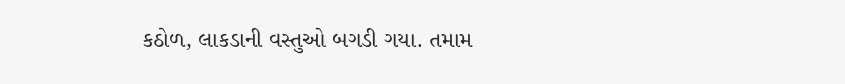કઠોળ, લાકડાની વસ્તુઓ બગડી ગયા. તમામ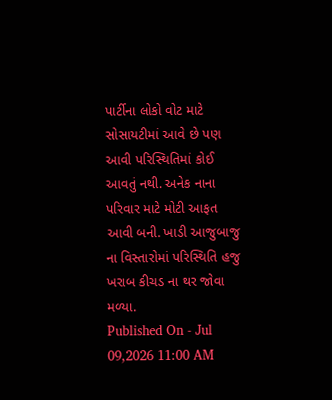પાર્ટીના લોકો વોટ માટે સોસાયટીમાં આવે છે પણ આવી પરિસ્થિતિમાં કોઈ આવતું નથી. અનેક નાના પરિવાર માટે મોટી આફત આવી બની. ખાડી આજુબાજુ ના વિસ્તારોમાં પરિસ્થિતિ હજુ ખરાબ કીચડ ના થર જોવા મળ્યા.
Published On - Jul 09,2026 11:00 AM